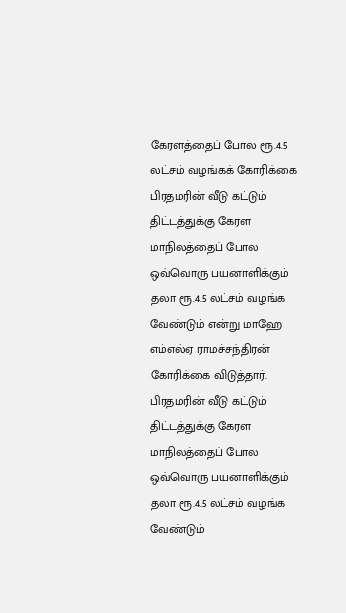கேரளத்தைப் போல ரூ.4.5 லட்சம் வழங்கக் கோரிக்கை
பிரதமரின் வீடு கட்டும் திட்டத்துக்கு கேரள மாநிலத்தைப் போல ஒவ்வொரு பயனாளிக்கும் தலா ரூ.4.5 லட்சம் வழங்க வேண்டும் என்று மாஹே எம்எல்ஏ ராமச்சந்திரன் கோரிக்கை விடுத்தார்.
பிரதமரின் வீடு கட்டும் திட்டத்துக்கு கேரள மாநிலத்தைப் போல ஒவ்வொரு பயனாளிக்கும் தலா ரூ.4.5 லட்சம் வழங்க வேண்டும்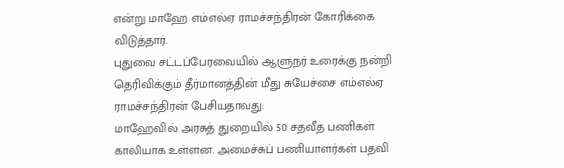என்று மாஹே எம்எல்ஏ ராமச்சந்திரன் கோரிக்கை விடுத்தார்.
புதுவை சட்டப்பேரவையில் ஆளுநர் உரைக்கு நன்றி தெரிவிக்கும் தீர்மானத்தின் மீது சுயேச்சை எம்எல்ஏ ராமச்சந்திரன் பேசியதாவது:
மாஹேவில் அரசுத் துறையில் 50 சதவீத பணிகள் காலியாக உள்ளன. அமைச்சுப் பணியாளர்கள் பதவி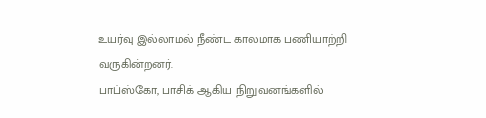உயர்வு இல்லாமல் நீண்ட காலமாக பணியாற்றி வருகின்றனர்.
பாப்ஸ்கோ, பாசிக் ஆகிய நிறுவனங்களில்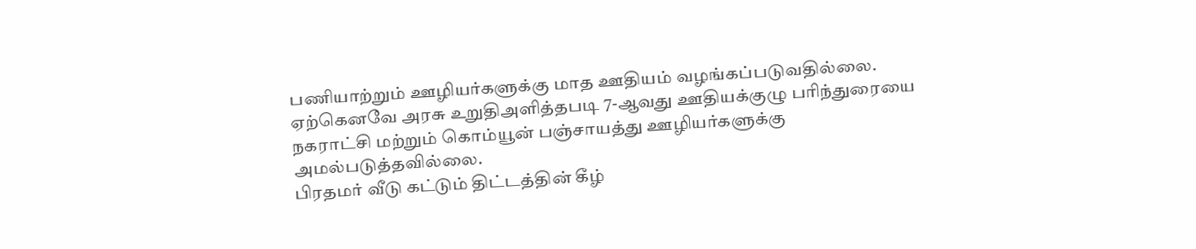பணியாற்றும் ஊழியர்களுக்கு மாத ஊதியம் வழங்கப்படுவதில்லை. ஏற்கெனவே அரசு உறுதிஅளித்தபடி 7-ஆவது ஊதியக்குழு பரிந்துரையை நகராட்சி மற்றும் கொம்யூன் பஞ்சாயத்து ஊழியர்களுக்கு அமல்படுத்தவில்லை.
பிரதமர் வீடு கட்டும் திட்டத்தின் கீழ்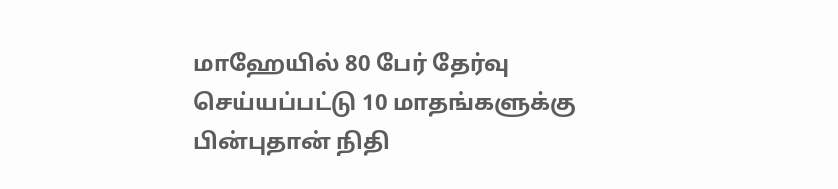மாஹேயில் 80 பேர் தேர்வு செய்யப்பட்டு 10 மாதங்களுக்கு பின்புதான் நிதி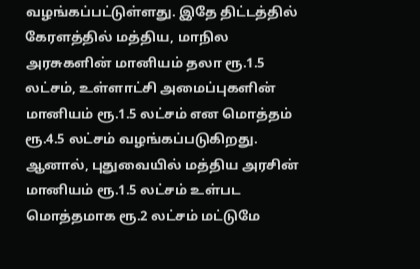வழங்கப்பட்டுள்ளது. இதே திட்டத்தில் கேரளத்தில் மத்திய, மாநில அரசுகளின் மானியம் தலா ரூ.1.5 லட்சம், உள்ளாட்சி அமைப்புகளின் மானியம் ரூ.1.5 லட்சம் என மொத்தம் ரூ.4.5 லட்சம் வழங்கப்படுகிறது.
ஆனால், புதுவையில் மத்திய அரசின் மானியம் ரூ.1.5 லட்சம் உள்பட மொத்தமாக ரூ.2 லட்சம் மட்டுமே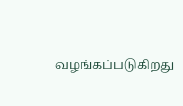வழங்கப்படுகிறது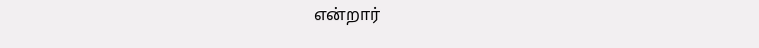என்றார்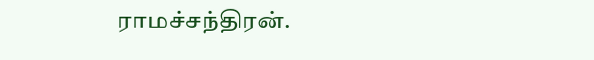ராமச்சந்திரன்.